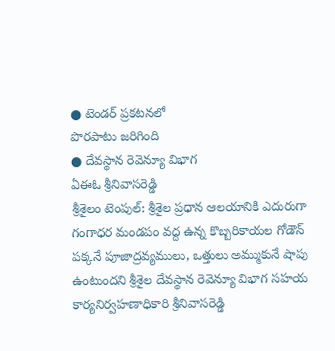● టెండర్ ప్రకటనలో
పొరపాటు జరిగింది
● దేవస్థాన రెవెన్యూ విభాగ
ఏఈఓ శ్రీనివాసరెడ్డి
శ్రీశైలం టెంపుల్: శ్రీశైల ప్రధాన ఆలయానికి ఎదురుగా గంగాధర మండపం వద్ద ఉన్న కొబ్బరికాయల గోడౌన్ పక్కనే పూజాద్రవ్యములు, ఒత్తులు అమ్ముకునే షాపు ఉంటుందని శ్రీశైల దేవస్థాన రెవెన్యూ విభాగ సహయ కార్యనిర్వహణాధికారి శ్రీనివాసరెడ్డి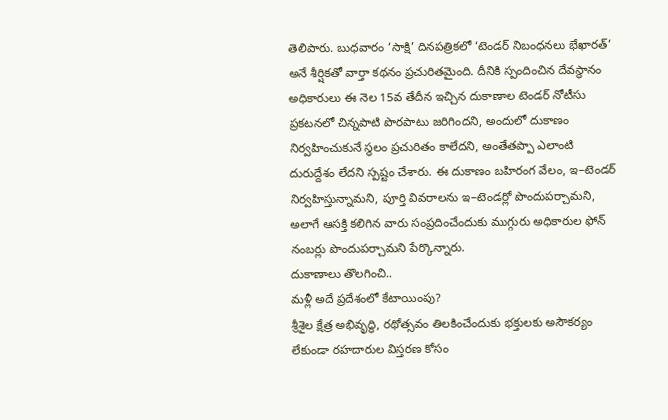తెలిపారు. బుధవారం ‘సాక్షి’ దినపత్రికలో ‘టెండర్ నిబంధనలు భేఖారత్’ అనే శీర్షికతో వార్తా కథనం ప్రచురితమైంది. దీనికి స్పందించిన దేవస్థానం అధికారులు ఈ నెల 15వ తేదీన ఇచ్చిన దుకాణాల టెండర్ నోటీసు ప్రకటనలో చిన్నపాటి పొరపాటు జరిగిందని, అందులో దుకాణం నిర్వహించుకునే స్థలం ప్రచురితం కాలేదని, అంతేతప్పా ఎలాంటి దురుద్దేశం లేదని స్పష్టం చేశారు. ఈ దుకాణం బహిరంగ వేలం, ఇ–టెండర్ నిర్వహిస్తున్నామని, పూర్తి వివరాలను ఇ–టెండర్లో పొందుపర్చామని, అలాగే ఆసక్తి కలిగిన వారు సంప్రదించేందుకు ముగ్గురు అధికారుల ఫోన్ నంబర్లు పొందుపర్చామని పేర్కొన్నారు.
దుకాణాలు తొలగించి..
మళ్లీ అదే ప్రదేశంలో కేటాయింపు?
శ్రీశైల క్షేత్ర అభివృద్ధి, రథోత్సవం తిలకించేందుకు భక్తులకు అసౌకర్యం లేకుండా రహదారుల విస్తరణ కోసం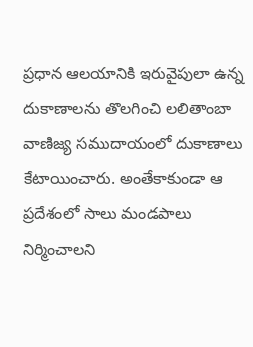ప్రధాన ఆలయానికి ఇరువైపులా ఉన్న దుకాణాలను తొలగించి లలితాంబా వాణిజ్య సముదాయంలో దుకాణాలు కేటాయించారు. అంతేకాకుండా ఆ ప్రదేశంలో సాలు మండపాలు నిర్మించాలని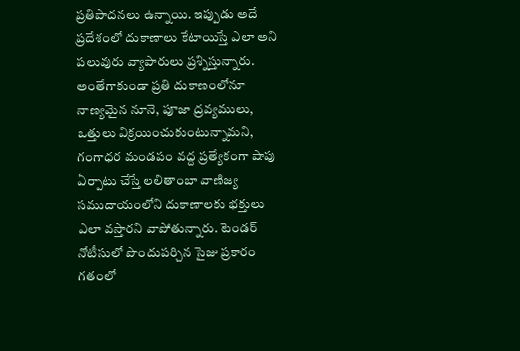ప్రతిపాదనలు ఉన్నాయి. ఇప్పుడు అదే ప్రదేశంలో దుకాణాలు కేటాయిస్తే ఎలా అని పలువురు వ్యాపారులు ప్రశ్నిస్తున్నారు. అంతేగాకుండా ప్రతి దుకాణంలోనూ నాణ్యమైన నూనె, పూజా ద్రవ్యములు, ఒత్తులు విక్రయించుకుంటున్నామని, గంగాధర మండపం వద్ద ప్రత్యేకంగా షాపు ఏర్పాటు చేస్తే లలితాంబా వాణిజ్య సముదాయంలోని దుకాణాలకు భక్తులు ఎలా వస్తారని వాపోతున్నారు. టెండర్ నోటీసులో పొందుపర్చిన సైజు ప్రకారం గతంలో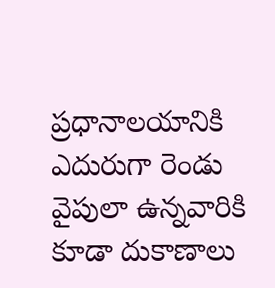ప్రధానాలయానికి ఎదురుగా రెండు వైపులా ఉన్నవారికి కూడా దుకాణాలు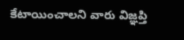కేటాయించాలని వారు విజ్ఞప్తి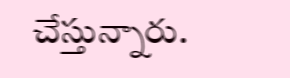చేస్తున్నారు.